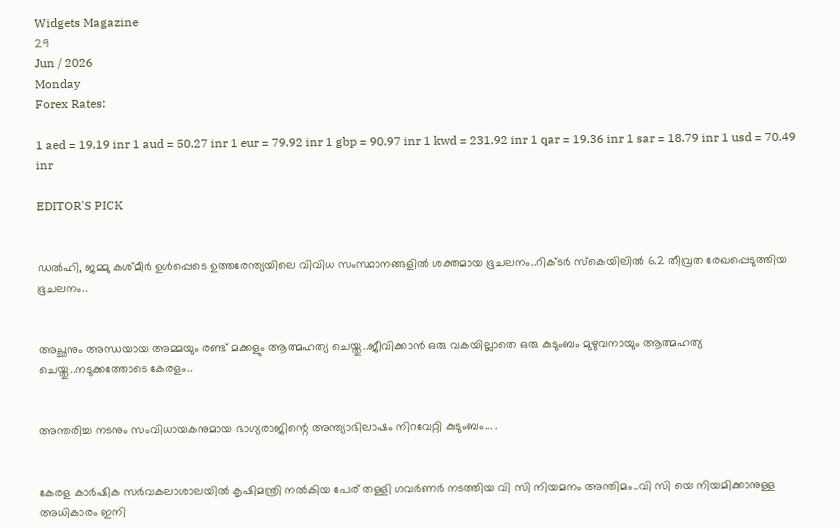Widgets Magazine
29
Jun / 2026
Monday
Forex Rates:

1 aed = 19.19 inr 1 aud = 50.27 inr 1 eur = 79.92 inr 1 gbp = 90.97 inr 1 kwd = 231.92 inr 1 qar = 19.36 inr 1 sar = 18.79 inr 1 usd = 70.49 inr

EDITOR'S PICK


ഡല്‍ഹി, ജമ്മു കശ്മീര്‍ ഉള്‍പ്പെടെ ഉത്തരേന്ത്യയിലെ വിവിധ സംസ്ഥാനങ്ങളില്‍ ശക്തമായ ഭൂചലനം..റിക്ടര്‍ സ്‌കെയിലില്‍ 6.2 തീവ്രത രേഖപ്പെടുത്തിയ ഭൂചലനം..


അച്ഛനും അന്ധയായ അമ്മയും രണ്ട് മക്കളും ആത്മഹത്യ ചെയ്തു..ജീവിക്കാൻ ഒരു വകയില്ലാതെ ഒരു കുടുംബം മുഴുവനായും ആത്മഹത്യ ചെയ്തു..നടുക്കത്തോടെ കേരളം..


അന്തരിച്ച നടനും സംവിധായകനുമായ ഭാഗ്യരാജിന്റെ അന്ത്യാഭിലാഷം നിറവേറ്റി കുടുംബം... .


കേരള കാർഷിക സർവകലാശാലയിൽ കൃഷിമന്ത്രി നൽകിയ പേര് തള്ളി ഗവർണർ നടത്തിയ വി സി നിയമനം അന്തിമം..വി സി യെ നിയമിക്കാനുള്ള അധികാരം ഇനി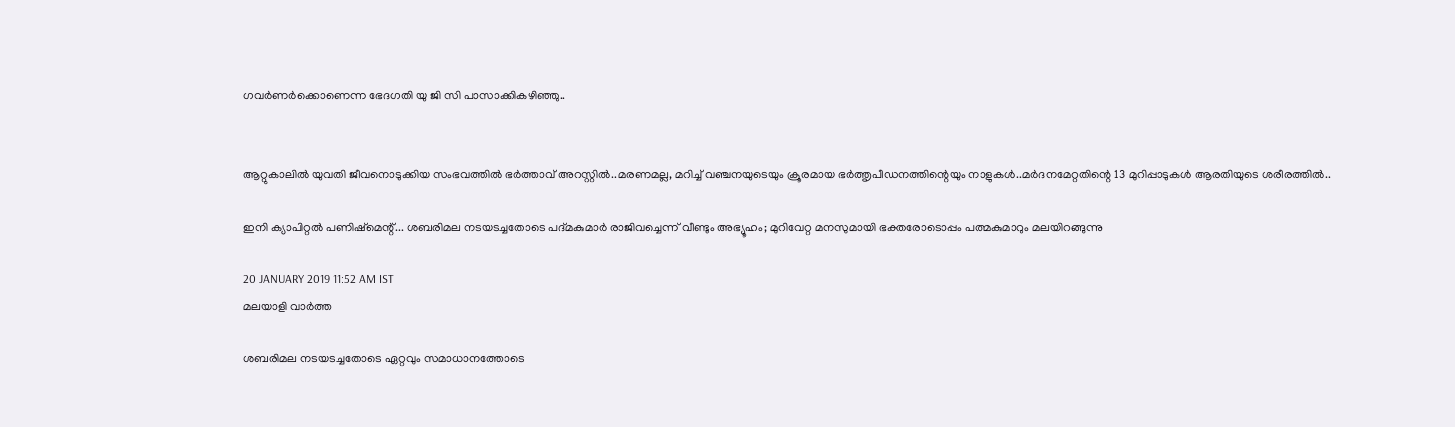ഗവർണർക്കൊണെന്ന ഭേദഗതി യു ജി സി പാസാക്കികഴിഞ്ഞു..


ആറ്റുകാലിൽ യുവതി ജീവനൊടുക്കിയ സംഭവത്തിൽ ഭർത്താവ് അറസ്റ്റിൽ..മരണമല്ല, മറിച്ച് വഞ്ചനയുടെയും ക്രൂരമായ ഭര്‍ത്തൃപീഡനത്തിന്റെയും നാളുകൾ..മർദനമേറ്റതിന്റെ 13 മുറിപ്പാടുകൾ ആരതിയുടെ ശരീരത്തിൽ..

ഇനി ക്യാപിറ്റല്‍ പണിഷ്‌മെന്റ്... ശബരിമല നടയടച്ചതോടെ പദ്മകുമാര്‍ രാജിവച്ചെന്ന് വീണ്ടും അഭ്യൂഹം; മുറിവേറ്റ മനസുമായി ഭക്തരോടൊപ്പം പത്മകുമാറും മലയിറങ്ങുന്നു

20 JANUARY 2019 11:52 AM IST
മലയാളി വാര്‍ത്ത

ശബരിമല നടയടച്ചതോടെ ഏറ്റവും സമാധാനത്തോടെ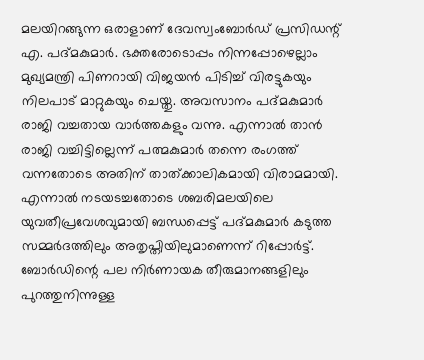മലയിറങ്ങുന്ന ഒരാളാണ് ദേവസ്വംബോര്‍ഡ് പ്രസിഡന്റ് എ. പദ്മകുമാര്‍. ഭക്തരോടൊപ്പം നിന്നപ്പോഴെല്ലാം മുഖ്യമന്ത്രി പിണറായി വിജയന്‍ പിടിച്ച് വിരട്ടുകയും നിലപാട് മാറ്റുകയും ചെയ്തു. അവസാനം പദ്മകുമാര്‍ രാജി വച്ചതായ വാര്‍ത്തകളും വന്നു. എന്നാല്‍ താന്‍ രാജി വച്ചിട്ടില്ലെന്ന് പത്മകുമാര്‍ തന്നെ രംഗത്ത് വന്നതോടെ അതിന് താത്ക്കാലികമായി വിരാമമായി.
എന്നാല്‍ നടയടച്ചതോടെ ശബരിമലയിലെ യുവതീപ്രവേശവുമായി ബന്ധപ്പെട്ട് പദ്മകുമാര്‍ കടുത്ത സമ്മര്‍ദത്തിലും അതൃപ്തിയിലുമാണെന്ന് റിപ്പോര്‍ട്ട്. ബോര്‍ഡിന്റെ പല നിര്‍ണായക തീരുമാനങ്ങളിലും പുറത്തുനിന്നുള്ള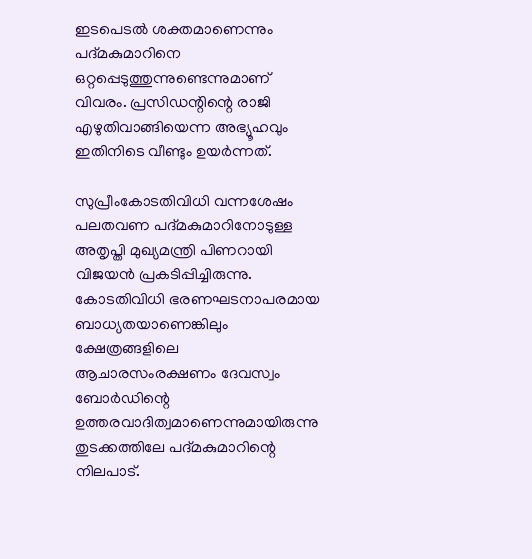ഇടപെടല്‍ ശക്തമാണെന്നും പദ്മകുമാറിനെ ഒറ്റപ്പെടുത്തുന്നുണ്ടെന്നുമാണ് വിവരം. പ്രസിഡന്റിന്റെ രാജി എഴുതിവാങ്ങിയെന്ന അഭ്യൂഹവും ഇതിനിടെ വീണ്ടും ഉയര്‍ന്നത്.

സുപ്രീംകോടതിവിധി വന്നശേഷം പലതവണ പദ്മകുമാറിനോടുള്ള അതൃപ്തി മുഖ്യമന്ത്രി പിണറായി വിജയന്‍ പ്രകടിപ്പിച്ചിരുന്നു. കോടതിവിധി ഭരണഘടനാപരമായ ബാധ്യതയാണെങ്കിലും ക്ഷേത്രങ്ങളിലെ ആചാരസംരക്ഷണം ദേവസ്വം ബോര്‍ഡിന്റെ ഉത്തരവാദിത്വമാണെന്നുമായിരുന്നു തുടക്കത്തിലേ പദ്മകുമാറിന്റെ നിലപാട്.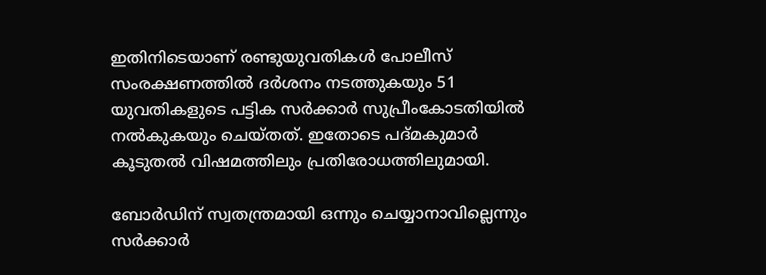ഇതിനിടെയാണ് രണ്ടുയുവതികള്‍ പോലീസ് സംരക്ഷണത്തില്‍ ദര്‍ശനം നടത്തുകയും 51 യുവതികളുടെ പട്ടിക സര്‍ക്കാര്‍ സുപ്രീംകോടതിയില്‍ നല്‍കുകയും ചെയ്തത്. ഇതോടെ പദ്മകുമാര്‍ കൂടുതല്‍ വിഷമത്തിലും പ്രതിരോധത്തിലുമായി.

ബോര്‍ഡിന് സ്വതന്ത്രമായി ഒന്നും ചെയ്യാനാവില്ലെന്നും സര്‍ക്കാര്‍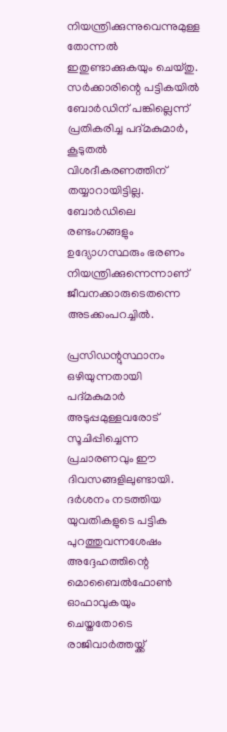നിയന്ത്രിക്കുന്നുവെന്നുമുള്ള തോന്നല്‍ ഇതുണ്ടാക്കുകയും ചെയ്തു. സര്‍ക്കാരിന്റെ പട്ടികയില്‍ ബോര്‍ഡിന് പങ്കില്ലെന്ന് പ്രതികരിച്ച പദ്മകുമാര്‍, കൂടുതല്‍ വിശദീകരണത്തിന് തയ്യാറായിട്ടില്ല. ബോര്‍ഡിലെ രണ്ടംഗങ്ങളും ഉദ്യോഗസ്ഥരും ഭരണം നിയന്ത്രിക്കുന്നെന്നാണ് ജീവനക്കാരുടെതന്നെ അടക്കംപറച്ചില്‍.

പ്രസിഡന്റുസ്ഥാനം ഒഴിയുന്നതായി പദ്മകുമാര്‍ അടുപ്പമുള്ളവരോട് സൂചിപ്പിച്ചെന്ന പ്രചാരണവും ഈ ദിവസങ്ങളിലുണ്ടായി. ദര്‍ശനം നടത്തിയ യുവതികളുടെ പട്ടിക പുറത്തുവന്നശേഷം അദ്ദേഹത്തിന്റെ മൊബൈല്‍ഫോണ്‍ ഓഫാവുകയും ചെയ്തതോടെ രാജിവാര്‍ത്തയ്ക്ക്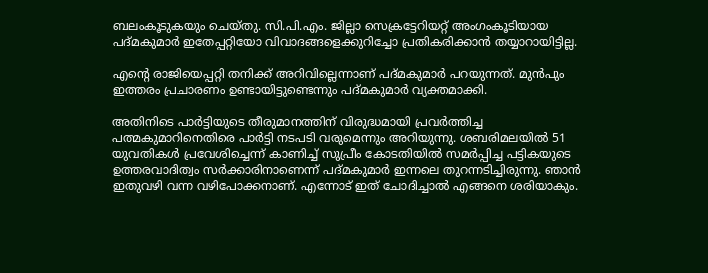ബലംകൂടുകയും ചെയ്തു. സി.പി.എം. ജില്ലാ സെക്രട്ടേറിയറ്റ് അംഗംകൂടിയായ പദ്മകുമാര്‍ ഇതേപ്പറ്റിയോ വിവാദങ്ങളെക്കുറിച്ചോ പ്രതികരിക്കാന്‍ തയ്യാറായിട്ടില്ല.

എന്റെ രാജിയെപ്പറ്റി തനിക്ക് അറിവില്ലെന്നാണ് പദ്മകുമാര്‍ പറയുന്നത്. മുന്‍പും ഇത്തരം പ്രചാരണം ഉണ്ടായിട്ടുണ്ടെന്നും പദ്മകുമാര്‍ വ്യക്തമാക്കി.

അതിനിടെ പാര്‍ട്ടിയുടെ തീരുമാനത്തിന് വിരുദ്ധമായി പ്രവര്‍ത്തിച്ച പത്മകുമാറിനെതിരെ പാര്‍ട്ടി നടപടി വരുമെന്നും അറിയുന്നു. ശബരിമലയില്‍ 51 യുവതികള്‍ പ്രവേശിച്ചെന്ന് കാണിച്ച് സുപ്രീം കോടതിയില്‍ സമര്‍പ്പിച്ച പട്ടികയുടെ ഉത്തരവാദിത്വം സര്‍ക്കാരിനാണെന്ന് പദ്മകുമാര്‍ ഇന്നലെ തുറന്നടിച്ചിരുന്നു. ഞാന്‍ ഇതുവഴി വന്ന വഴിപോക്കനാണ്. എന്നോട് ഇത് ചോദിച്ചാല്‍ എങ്ങനെ ശരിയാകും.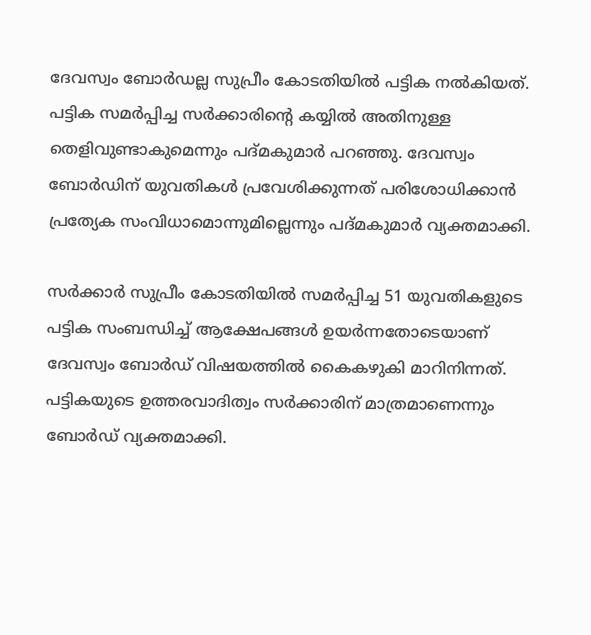ദേവസ്വം ബോര്‍ഡല്ല സുപ്രീം കോടതിയില്‍ പട്ടിക നല്‍കിയത്. പട്ടിക സമര്‍പ്പിച്ച സര്‍ക്കാരിന്റെ കയ്യില്‍ അതിനുള്ള തെളിവുണ്ടാകുമെന്നും പദ്മകുമാര്‍ പറഞ്ഞു. ദേവസ്വം ബോര്‍ഡിന് യുവതികള്‍ പ്രവേശിക്കുന്നത് പരിശോധിക്കാന്‍ പ്രത്യേക സംവിധാമൊന്നുമില്ലെന്നും പദ്മകുമാര്‍ വ്യക്തമാക്കി.

സര്‍ക്കാര്‍ സുപ്രീം കോടതിയില്‍ സമര്‍പ്പിച്ച 51 യുവതികളുടെ പട്ടിക സംബന്ധിച്ച് ആക്ഷേപങ്ങള്‍ ഉയര്‍ന്നതോടെയാണ് ദേവസ്വം ബോര്‍ഡ് വിഷയത്തില്‍ കൈകഴുകി മാറിനിന്നത്. പട്ടികയുടെ ഉത്തരവാദിത്വം സര്‍ക്കാരിന് മാത്രമാണെന്നും ബോര്‍ഡ് വ്യക്തമാക്കി.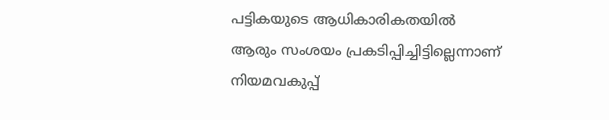പട്ടികയുടെ ആധികാരികതയില്‍ ആരും സംശയം പ്രകടിപ്പിച്ചിട്ടില്ലെന്നാണ് നിയമവകുപ്പ്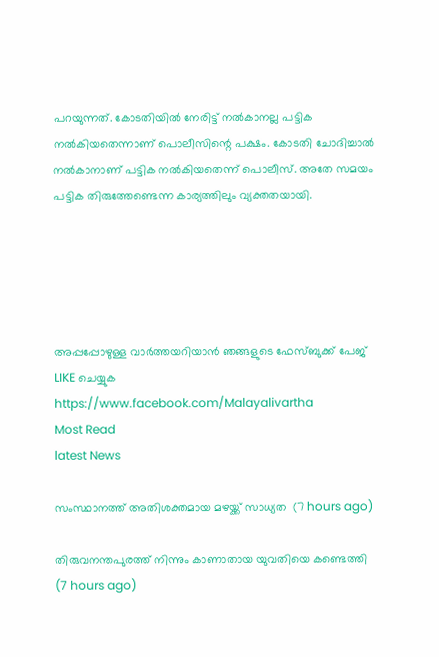പറയുന്നത്. കോടതിയില്‍ നേരിട്ട് നല്‍കാനല്ല പട്ടിക നല്‍കിയതെന്നാണ് പൊലീസിന്റെ പക്ഷം. കോടതി ചോദിച്ചാല്‍ നല്‍കാനാണ് പട്ടിക നല്‍കിയതെന്ന് പൊലീസ്. അതേ സമയം പട്ടിക തിരുത്തേണ്ടെന്ന കാര്യത്തിലും വ്യക്തതയായി.





അപ്പപ്പോഴുള്ള വാര്‍ത്തയറിയാന്‍ ഞങ്ങളുടെ ഫേസ്‌ബുക്ക്‌ പേജ് LIKE ചെയ്യുക
https://www.facebook.com/Malayalivartha
Most Read
latest News

സംസ്ഥാനത്ത് അതിശക്തമായ മഴയ്ക്ക് സാധ്യത  (7 hours ago)

തിരുവനന്തപുരത്ത് നിന്നും കാണാതായ യുവതിയെ കണ്ടെത്തി  (7 hours ago)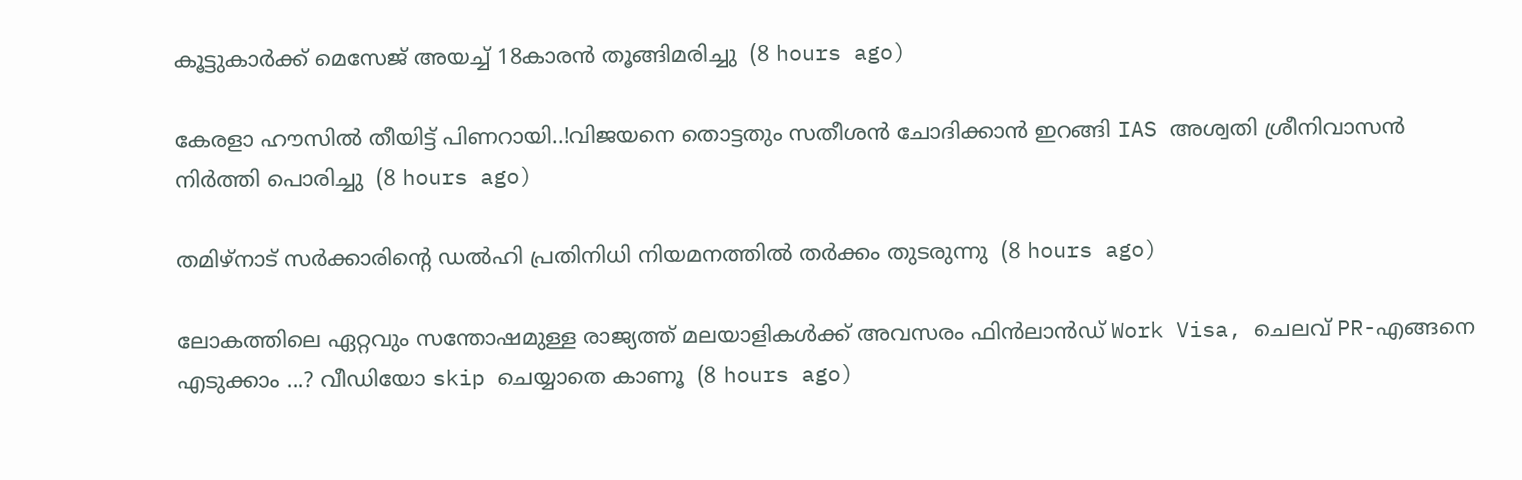കൂട്ടുകാര്‍ക്ക് മെസേജ് അയച്ച് 18കാരന്‍ തൂങ്ങിമരിച്ചു  (8 hours ago)

കേരളാ ഹൗസിൽ തീയിട്ട് പിണറായി..!വിജയനെ തൊട്ടതും സതീശൻ ചോദിക്കാൻ ഇറങ്ങി IAS അശ്വതി ശ്രീനിവാസൻ നിർത്തി പൊരിച്ചു  (8 hours ago)

തമിഴ്‌നാട് സര്‍ക്കാരിന്റെ ഡല്‍ഹി പ്രതിനിധി നിയമനത്തില്‍ തര്‍ക്കം തുടരുന്നു  (8 hours ago)

ലോകത്തിലെ ഏറ്റവും സന്തോഷമുള്ള രാജ്യത്ത് മലയാളികൾക്ക് അവസരം ഫിൻലാൻഡ് Work Visa, ചെലവ് PR-എങ്ങനെ എടുക്കാം ...? വീഡിയോ skip ചെയ്യാതെ കാണൂ  (8 hours ago)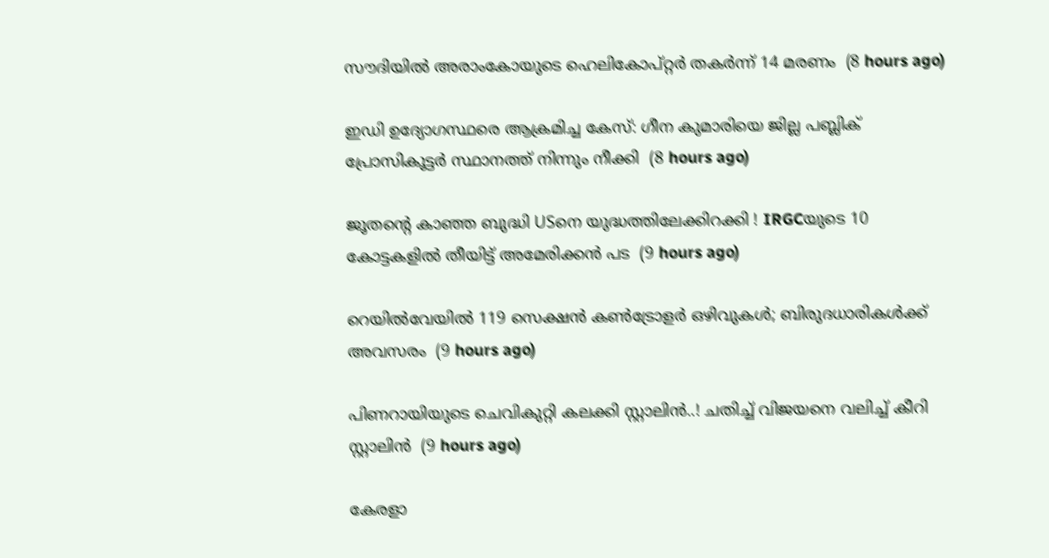സൗദിയില്‍ അരാംകോയുടെ ഹെലികോപ്റ്റര്‍ തകര്‍ന്ന് 14 മരണം  (8 hours ago)

ഇഡി ഉദ്യോഗസ്ഥരെ ആക്രമിച്ച കേസ്: ഗീന കുമാരിയെ ജില്ല പബ്ലിക് പ്രോസികൂട്ടര്‍ സ്ഥാനത്ത് നിന്നും നീക്കി  (8 hours ago)

ജൂതന്റെ കാഞ്ഞ ബുദ്ധി USനെ യുദ്ധത്തിലേക്കിറക്കി ! IRGCയുടെ 10 കോട്ടകളില്‍ തീയിട്ട് അമേരിക്കന്‍ പട  (9 hours ago)

റെയിൽവേയിൽ 119 സെക്ഷൻ കൺട്രോളർ ഒഴിവുകൾ; ബിരുദധാരികൾക്ക് അവസരം  (9 hours ago)

പിണറായിയുടെ ചെവികുറ്റി കലക്കി സ്റ്റാലിൻ..! ചതിച്ച് വിജയനെ വലിച്ച് കീറി സ്റ്റാലിൻ  (9 hours ago)

കേരളാ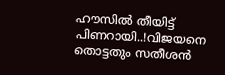ഹൗസിൽ തീയിട്ട് പിണറായി..!വിജയനെ തൊട്ടതും സതീശൻ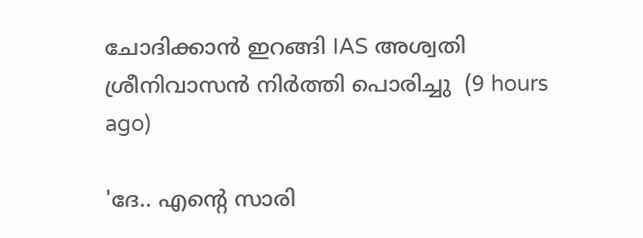ചോദിക്കാൻ ഇറങ്ങി IAS അശ്വതി ശ്രീനിവാസൻ നിർത്തി പൊരിച്ചു  (9 hours ago)

'ദേ.. എന്റെ സാരി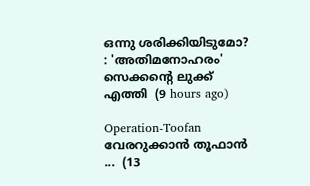ഒന്നു ശരിക്കിയിടുമോ? : 'അതിമനോഹരം' സെക്കന്റെ ലുക്ക് എത്തി  (9 hours ago)

Operation-Toofan വേരറുക്കാൻ തൂഫാൻ ...  (13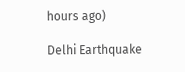hours ago)

Delhi Earthquake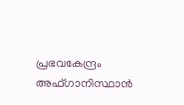പ്രഭവകേന്ദ്രം അഫ്ഗാനിസ്ഥാന്‍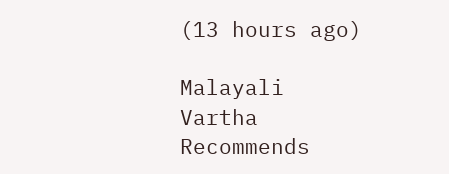(13 hours ago)

Malayali Vartha Recommends